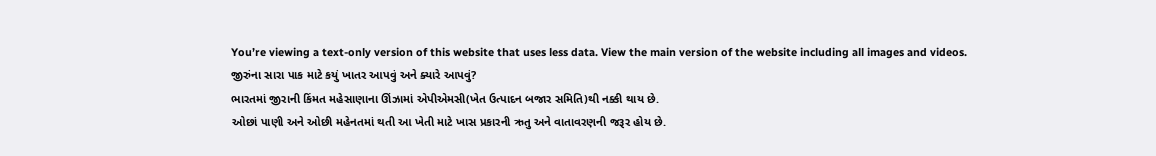You’re viewing a text-only version of this website that uses less data. View the main version of the website including all images and videos.
જીરુંના સારા પાક માટે કયું ખાતર આપવું અને ક્યારે આપવું?
ભારતમાં જીરાની કિંમત મહેસાણાના ઊંઝામાં એપીએમસી(ખેત ઉત્પાદન બજાર સમિતિ)થી નક્કી થાય છે.
ઓછાં પાણી અને ઓછી મહેનતમાં થતી આ ખેતી માટે ખાસ પ્રકારની ઋતુ અને વાતાવરણની જરૂર હોય છે.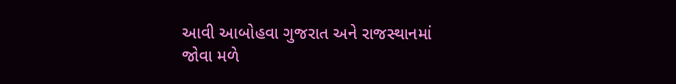આવી આબોહવા ગુજરાત અને રાજસ્થાનમાં જોવા મળે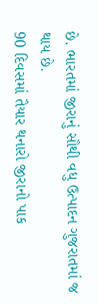છે. ભારતમાં જીરાનું સૌથી વધુ ઉત્પાદન ગુજરાતમાં જ થાય છે.
90 દિવસમાં તૈયાર થનારો જીરાનો પાક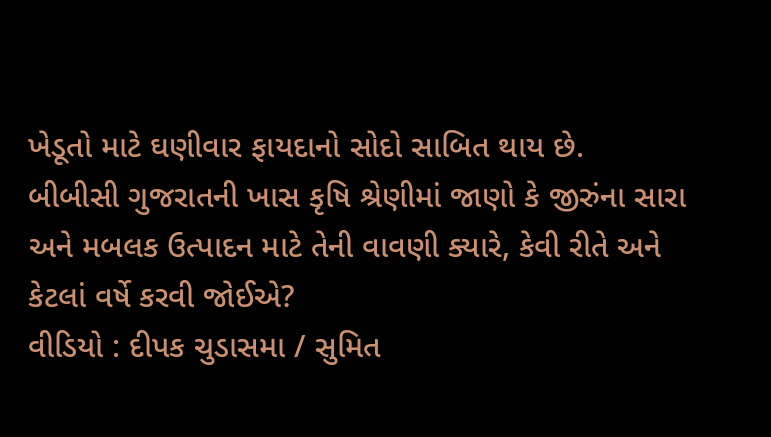ખેડૂતો માટે ઘણીવાર ફાયદાનો સોદો સાબિત થાય છે.
બીબીસી ગુજરાતની ખાસ કૃષિ શ્રેણીમાં જાણો કે જીરુંના સારા અને મબલક ઉત્પાદન માટે તેની વાવણી ક્યારે, કેવી રીતે અને કેટલાં વર્ષે કરવી જોઈએ?
વીડિયો : દીપક ચુડાસમા / સુમિત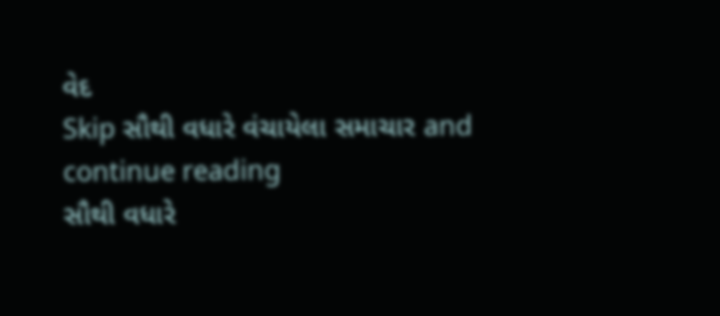વેદ
Skip સૌથી વધારે વંચાયેલા સમાચાર and continue reading
સૌથી વધારે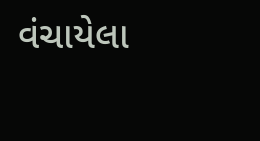વંચાયેલા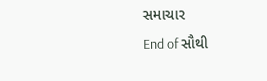સમાચાર
End of સૌથી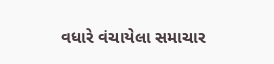વધારે વંચાયેલા સમાચાર